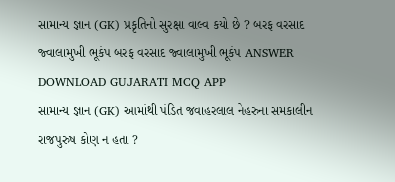સામાન્ય જ્ઞાન (GK) પ્રકૃતિનો સુરક્ષા વાલ્વ કયો છે ? બરફ વરસાદ જ્વાલામુખી ભૂકંપ બરફ વરસાદ જ્વાલામુખી ભૂકંપ ANSWER DOWNLOAD GUJARATI MCQ APP
સામાન્ય જ્ઞાન (GK) આમાંથી પંડિત જવાહરલાલ નેહરુના સમકાલીન રાજપુરુષ કોણ ન હતા ?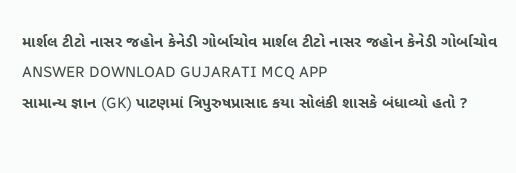માર્શલ ટીટો નાસર જહોન કેનેડી ગોર્બાચોવ માર્શલ ટીટો નાસર જહોન કેનેડી ગોર્બાચોવ ANSWER DOWNLOAD GUJARATI MCQ APP
સામાન્ય જ્ઞાન (GK) પાટણમાં ત્રિપુરુષપ્રાસાદ કયા સોલંકી શાસકે બંધાવ્યો હતો ?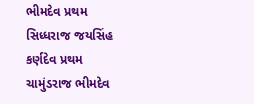ભીમદેવ પ્રથમ સિધ્ધરાજ જયસિંહ કર્ણદેવ પ્રથમ ચામુંડરાજ ભીમદેવ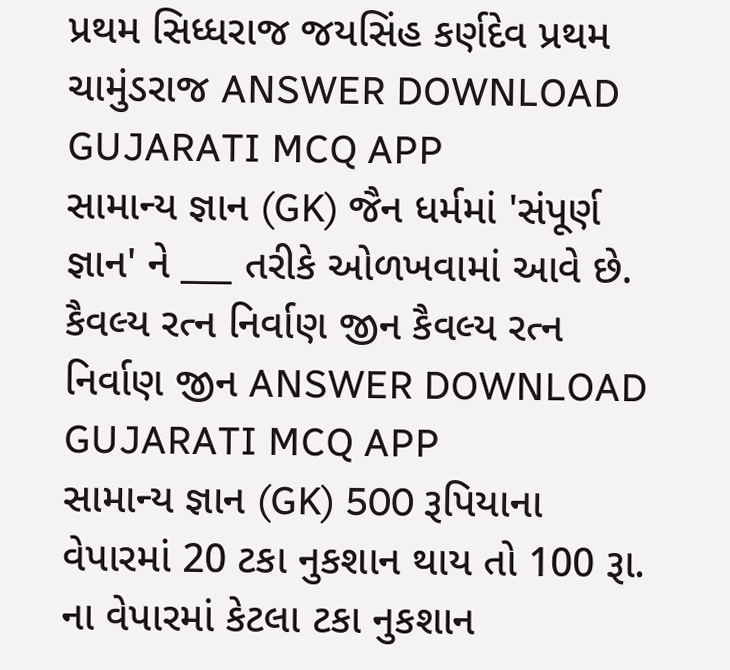પ્રથમ સિધ્ધરાજ જયસિંહ કર્ણદેવ પ્રથમ ચામુંડરાજ ANSWER DOWNLOAD GUJARATI MCQ APP
સામાન્ય જ્ઞાન (GK) જૈન ધર્મમાં 'સંપૂર્ણ જ્ઞાન' ને ___ તરીકે ઓળખવામાં આવે છે. કૈવલ્ય રત્ન નિર્વાણ જીન કૈવલ્ય રત્ન નિર્વાણ જીન ANSWER DOWNLOAD GUJARATI MCQ APP
સામાન્ય જ્ઞાન (GK) 500 રૂપિયાના વેપારમાં 20 ટકા નુકશાન થાય તો 100 રૂા. ના વેપારમાં કેટલા ટકા નુકશાન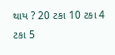થાય ? 20 ટકા 10 ટકા 4 ટકા 5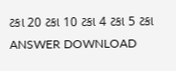ટકા 20 ટકા 10 ટકા 4 ટકા 5 ટકા ANSWER DOWNLOAD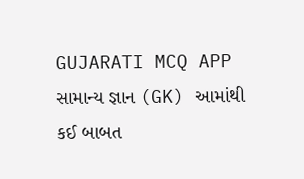GUJARATI MCQ APP
સામાન્ય જ્ઞાન (GK) આમાંથી કઈ બાબત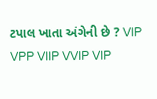ટપાલ ખાતા અંગેની છે ? VIP VPP VIIP VVIP VIP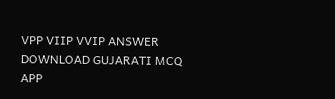VPP VIIP VVIP ANSWER DOWNLOAD GUJARATI MCQ APP